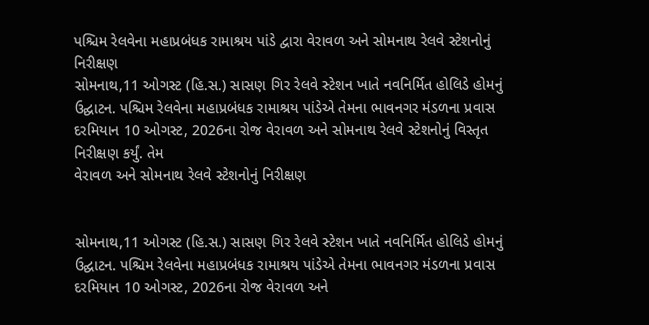પશ્ચિમ રેલવેના મહાપ્રબંધક રામાશ્રય પાંડે દ્વારા વેરાવળ અને સોમનાથ રેલવે સ્ટેશનોનું નિરીક્ષણ
સોમનાથ,11 ઓગસ્ટ (હિ.સ.) સાસણ ગિર રેલવે સ્ટેશન ખાતે નવનિર્મિત હોલિડે હોમનું ઉદ્ઘાટન. પશ્ચિમ રેલવેના મહાપ્રબંધક રામાશ્રય પાંડેએ તેમના ભાવનગર મંડળના પ્રવાસ દરમિયાન 10 ઓગસ્ટ, 2026ના રોજ વેરાવળ અને સોમનાથ રેલવે સ્ટેશનોનું વિસ્તૃત નિરીક્ષણ કર્યું. તેમ
વેરાવળ અને સોમનાથ રેલવે સ્ટેશનોનું નિરીક્ષણ


સોમનાથ,11 ઓગસ્ટ (હિ.સ.) સાસણ ગિર રેલવે સ્ટેશન ખાતે નવનિર્મિત હોલિડે હોમનું ઉદ્ઘાટન. પશ્ચિમ રેલવેના મહાપ્રબંધક રામાશ્રય પાંડેએ તેમના ભાવનગર મંડળના પ્રવાસ દરમિયાન 10 ઓગસ્ટ, 2026ના રોજ વેરાવળ અને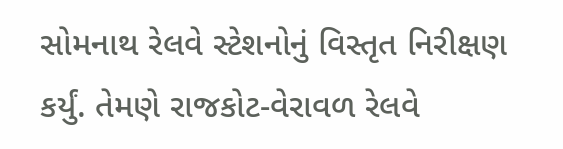સોમનાથ રેલવે સ્ટેશનોનું વિસ્તૃત નિરીક્ષણ કર્યું. તેમણે રાજકોટ-વેરાવળ રેલવે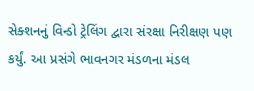સેક્શનનું વિન્ડો ટ્રેલિંગ દ્વારા સંરક્ષા નિરીક્ષણ પણ કર્યું. આ પ્રસંગે ભાવનગર મંડળના મંડલ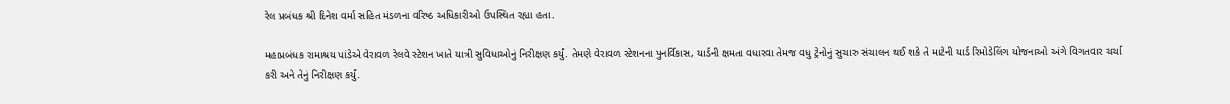રેલ પ્રબંધક શ્રી દિનેશ વર્મા સહિત મંડળના વરિષ્ઠ અધિકારીઓ ઉપસ્થિત રહ્યા હતા.

મહાપ્રબંધક રામાશ્રય પાંડેએ વેરાવળ રેલવે સ્ટેશન ખાતે યાત્રી સુવિધાઓનું નિરીક્ષણ કર્યું. તેમણે વેરાવળ સ્ટેશનના પુનર્વિકાસ, યાર્ડની ક્ષમતા વધારવા તેમજ વધુ ટ્રેનોનું સુચારુ સંચાલન થઈ શકે તે માટેની યાર્ડ રિમોડેલિંગ યોજનાઓ અંગે વિગતવાર ચર્ચા કરી અને તેનું નિરીક્ષણ કર્યું.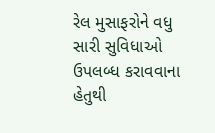રેલ મુસાફરોને વધુ સારી સુવિધાઓ ઉપલબ્ધ કરાવવાના હેતુથી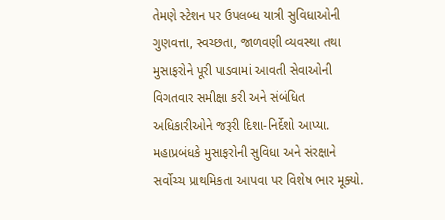તેમણે સ્ટેશન પર ઉપલબ્ધ યાત્રી સુવિધાઓની ગુણવત્તા, સ્વચ્છતા, જાળવણી વ્યવસ્થા તથા મુસાફરોને પૂરી પાડવામાં આવતી સેવાઓની વિગતવાર સમીક્ષા કરી અને સંબંધિત અધિકારીઓને જરૂરી દિશા-નિર્દેશો આપ્યા. મહાપ્રબંધકે મુસાફરોની સુવિધા અને સંરક્ષાને સર્વોચ્ચ પ્રાથમિકતા આપવા પર વિશેષ ભાર મૂક્યો.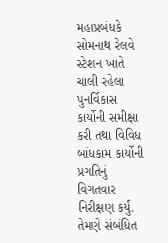મહાપ્રબંધકે સોમનાથ રેલવે સ્ટેશન ખાતે ચાલી રહેલા પુનર્વિકાસ કાર્યોની સમીક્ષા કરી તથા વિવિધ બાંધકામ કાર્યોની પ્રગતિનું વિગતવાર નિરીક્ષણ કર્યું. તેમણે સંબંધિત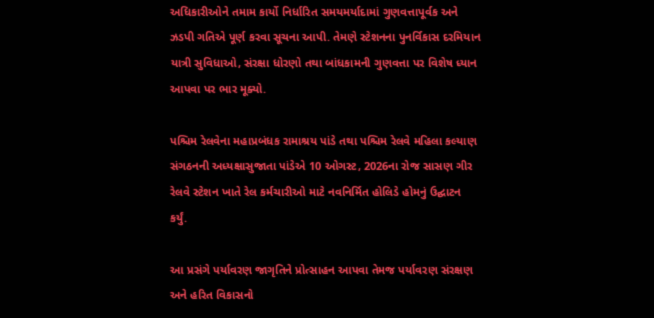અધિકારીઓને તમામ કાર્યો નિર્ધારિત સમયમર્યાદામાં ગુણવત્તાપૂર્વક અને ઝડપી ગતિએ પૂર્ણ કરવા સૂચના આપી. તેમણે સ્ટેશનના પુનર્વિકાસ દરમિયાન યાત્રી સુવિધાઓ, સંરક્ષા ધોરણો તથા બાંધકામની ગુણવત્તા પર વિશેષ ધ્યાન આપવા પર ભાર મૂક્યો.

પશ્ચિમ રેલવેના મહાપ્રબંધક રામાશ્રય પાંડે તથા પશ્ચિમ રેલવે મહિલા કલ્યાણ સંગઠનની અધ્યક્ષાસુજાતા પાંડેએ 10 ઓગસ્ટ, 2026ના રોજ સાસણ ગીર રેલવે સ્ટેશન ખાતે રેલ કર્મચારીઓ માટે નવનિર્મિત હોલિડે હોમનું ઉદ્ઘાટન કર્યું.

આ પ્રસંગે પર્યાવરણ જાગૃતિને પ્રોત્સાહન આપવા તેમજ પર્યાવરણ સંરક્ષણ અને હરિત વિકાસનો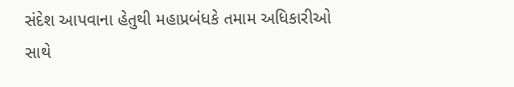સંદેશ આપવાના હેતુથી મહાપ્રબંધકે તમામ અધિકારીઓ સાથે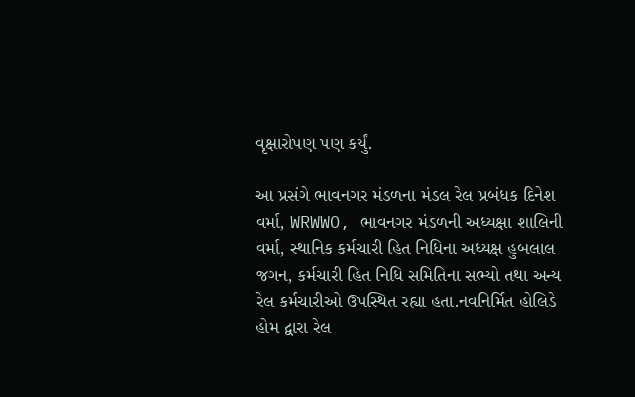વૃક્ષારોપણ પણ કર્યું.

આ પ્રસંગે ભાવનગર મંડળના મંડલ રેલ પ્રબંધક દિનેશ વર્મા, WRWWO, ભાવનગર મંડળની અધ્યક્ષા શાલિની વર્મા, સ્થાનિક કર્મચારી હિત નિધિના અધ્યક્ષ હુબલાલ જગન, કર્મચારી હિત નિધિ સમિતિના સભ્યો તથા અન્ય રેલ કર્મચારીઓ ઉપસ્થિત રહ્યા હતા.નવનિર્મિત હોલિડે હોમ દ્વારા રેલ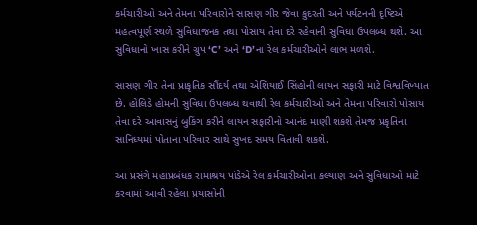કર્મચારીઓ અને તેમના પરિવારોને સાસણ ગીર જેવા કુદરતી અને પર્યટનની દૃષ્ટિએ મહત્વપૂર્ણ સ્થળે સુવિધાજનક તથા પોસાય તેવા દરે રહેવાની સુવિધા ઉપલબ્ધ થશે. આ સુવિધાનો ખાસ કરીને ગ્રુપ ‘C’ અને ‘D’ના રેલ કર્મચારીઓને લાભ મળશે.

સાસણ ગીર તેના પ્રાકૃતિક સૌંદર્ય તથા એશિયાઈ સિંહોની લાયન સફારી માટે વિશ્વવિખ્યાત છે. હોલિડે હોમની સુવિધા ઉપલબ્ધ થવાથી રેલ કર્મચારીઓ અને તેમના પરિવારો પોસાય તેવા દરે આવાસનું બુકિંગ કરીને લાયન સફારીનો આનંદ માણી શકશે તેમજ પ્રકૃતિના સાનિધ્યમાં પોતાના પરિવાર સાથે સુખદ સમય વિતાવી શકશે.

આ પ્રસંગે મહાપ્રબંધક રામાશ્રય પાંડેએ રેલ કર્મચારીઓના કલ્યાણ અને સુવિધાઓ માટે કરવામાં આવી રહેલા પ્રયાસોની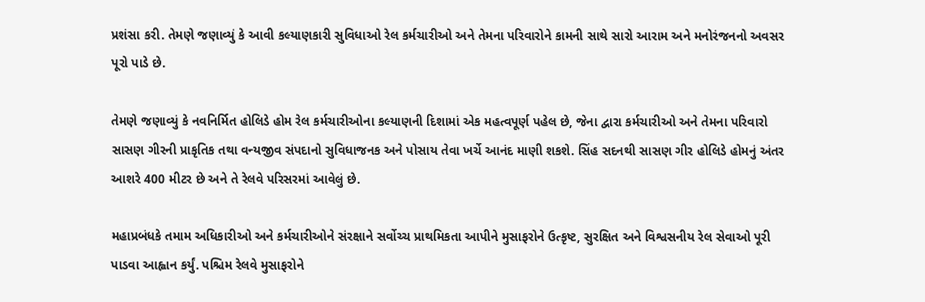પ્રશંસા કરી. તેમણે જણાવ્યું કે આવી કલ્યાણકારી સુવિધાઓ રેલ કર્મચારીઓ અને તેમના પરિવારોને કામની સાથે સારો આરામ અને મનોરંજનનો અવસર પૂરો પાડે છે.

તેમણે જણાવ્યું કે નવનિર્મિત હોલિડે હોમ રેલ કર્મચારીઓના કલ્યાણની દિશામાં એક મહત્વપૂર્ણ પહેલ છે, જેના દ્વારા કર્મચારીઓ અને તેમના પરિવારો સાસણ ગીરની પ્રાકૃતિક તથા વન્યજીવ સંપદાનો સુવિધાજનક અને પોસાય તેવા ખર્ચે આનંદ માણી શકશે. સિંહ સદનથી સાસણ ગીર હોલિડે હોમનું અંતર આશરે 400 મીટર છે અને તે રેલવે પરિસરમાં આવેલું છે.

મહાપ્રબંધકે તમામ અધિકારીઓ અને કર્મચારીઓને સંરક્ષાને સર્વોચ્ચ પ્રાથમિકતા આપીને મુસાફરોને ઉત્કૃષ્ટ, સુરક્ષિત અને વિશ્વસનીય રેલ સેવાઓ પૂરી પાડવા આહ્વાન કર્યું. પશ્ચિમ રેલવે મુસાફરોને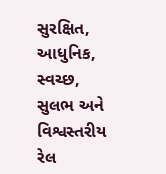સુરક્ષિત, આધુનિક, સ્વચ્છ, સુલભ અને વિશ્વસ્તરીય રેલ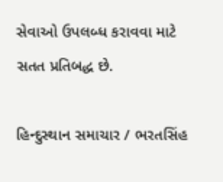સેવાઓ ઉપલબ્ધ કરાવવા માટે સતત પ્રતિબદ્ધ છે.

હિન્દુસ્થાન સમાચાર / ભરતસિંહ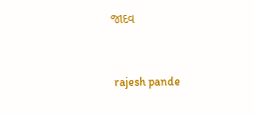જાદવ


 rajesh pande